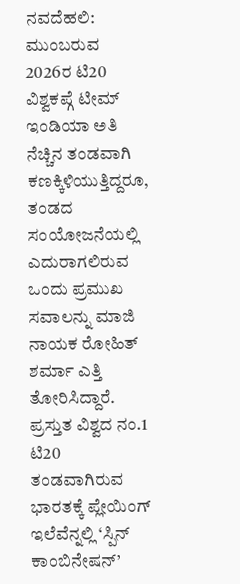ನವದೆಹಲಿ: ಮುಂಬರುವ 2026ರ ಟಿ20 ವಿಶ್ವಕಪ್ಗೆ ಟೀಮ್ ಇಂಡಿಯಾ ಅತಿ ನೆಚ್ಚಿನ ತಂಡವಾಗಿ ಕಣಕ್ಕಿಳಿಯುತ್ತಿದ್ದರೂ, ತಂಡದ ಸಂಯೋಜನೆಯಲ್ಲಿ ಎದುರಾಗಲಿರುವ ಒಂದು ಪ್ರಮುಖ ಸವಾಲನ್ನು ಮಾಜಿ ನಾಯಕ ರೋಹಿತ್ ಶರ್ಮಾ ಎತ್ತಿ ತೋರಿಸಿದ್ದಾರೆ.
ಪ್ರಸ್ತುತ ವಿಶ್ವದ ನಂ.1 ಟಿ20 ತಂಡವಾಗಿರುವ ಭಾರತಕ್ಕೆ ಪ್ಲೇಯಿಂಗ್ ಇಲೆವೆನ್ನಲ್ಲಿ ‘ಸ್ಪಿನ್ ಕಾಂಬಿನೇಷನ್’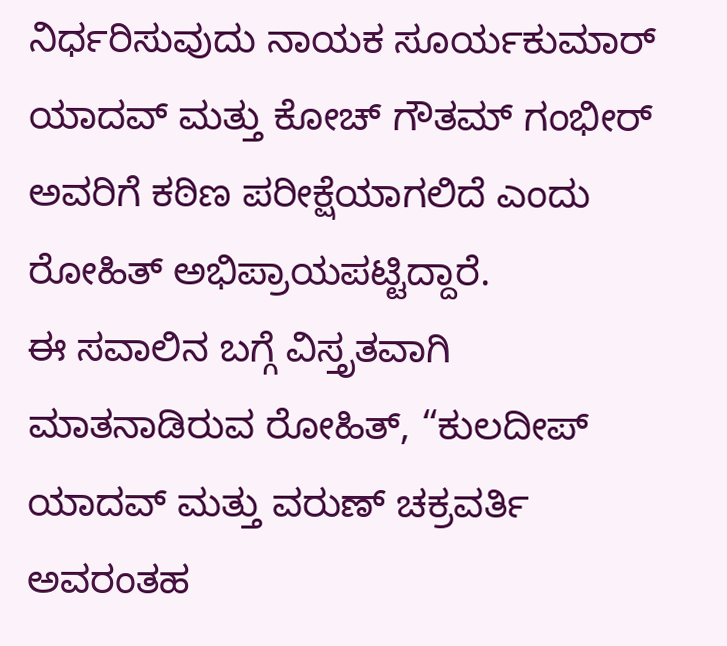ನಿರ್ಧರಿಸುವುದು ನಾಯಕ ಸೂರ್ಯಕುಮಾರ್ ಯಾದವ್ ಮತ್ತು ಕೋಚ್ ಗೌತಮ್ ಗಂಭೀರ್ ಅವರಿಗೆ ಕಠಿಣ ಪರೀಕ್ಷೆಯಾಗಲಿದೆ ಎಂದು ರೋಹಿತ್ ಅಭಿಪ್ರಾಯಪಟ್ಟಿದ್ದಾರೆ.
ಈ ಸವಾಲಿನ ಬಗ್ಗೆ ವಿಸ್ತೃತವಾಗಿ ಮಾತನಾಡಿರುವ ರೋಹಿತ್, “ಕುಲದೀಪ್ ಯಾದವ್ ಮತ್ತು ವರುಣ್ ಚಕ್ರವರ್ತಿ ಅವರಂತಹ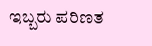ಇಬ್ಬರು ಪರಿಣತ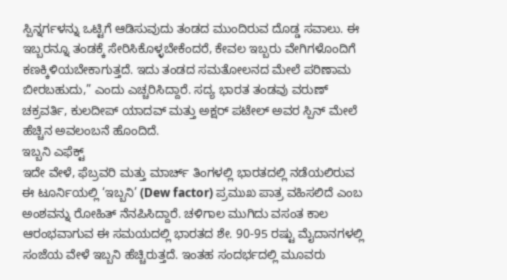ಸ್ಪಿನ್ನರ್ಗಳನ್ನು ಒಟ್ಟಿಗೆ ಆಡಿಸುವುದು ತಂಡದ ಮುಂದಿರುವ ದೊಡ್ಡ ಸವಾಲು. ಈ ಇಬ್ಬರನ್ನೂ ತಂಡಕ್ಕೆ ಸೇರಿಸಿಕೊಳ್ಳಬೇಕೆಂದರೆ, ಕೇವಲ ಇಬ್ಬರು ವೇಗಿಗಳೊಂದಿಗೆ ಕಣಕ್ಕಿಳಿಯಬೇಕಾಗುತ್ತದೆ. ಇದು ತಂಡದ ಸಮತೋಲನದ ಮೇಲೆ ಪರಿಣಾಮ ಬೀರಬಹುದು,” ಎಂದು ಎಚ್ಚರಿಸಿದ್ದಾರೆ. ಸದ್ಯ ಭಾರತ ತಂಡವು ವರುಣ್ ಚಕ್ರವರ್ತಿ, ಕುಲದೀಪ್ ಯಾದವ್ ಮತ್ತು ಅಕ್ಷರ್ ಪಟೇಲ್ ಅವರ ಸ್ಪಿನ್ ಮೇಲೆ ಹೆಚ್ಚಿನ ಅವಲಂಬನೆ ಹೊಂದಿದೆ.
ಇಬ್ಬನಿ ಎಫೆಕ್ಟ್
ಇದೇ ವೇಳೆ, ಫೆಬ್ರವರಿ ಮತ್ತು ಮಾರ್ಚ್ ತಿಂಗಳಲ್ಲಿ ಭಾರತದಲ್ಲಿ ನಡೆಯಲಿರುವ ಈ ಟೂರ್ನಿಯಲ್ಲಿ ‘ಇಬ್ಬನಿ’ (Dew factor) ಪ್ರಮುಖ ಪಾತ್ರ ವಹಿಸಲಿದೆ ಎಂಬ ಅಂಶವನ್ನು ರೋಹಿತ್ ನೆನಪಿಸಿದ್ದಾರೆ. ಚಳಿಗಾಲ ಮುಗಿದು ವಸಂತ ಕಾಲ ಆರಂಭವಾಗುವ ಈ ಸಮಯದಲ್ಲಿ ಭಾರತದ ಶೇ. 90-95 ರಷ್ಟು ಮೈದಾನಗಳಲ್ಲಿ ಸಂಜೆಯ ವೇಳೆ ಇಬ್ಬನಿ ಹೆಚ್ಚಿರುತ್ತದೆ. ಇಂತಹ ಸಂದರ್ಭದಲ್ಲಿ ಮೂವರು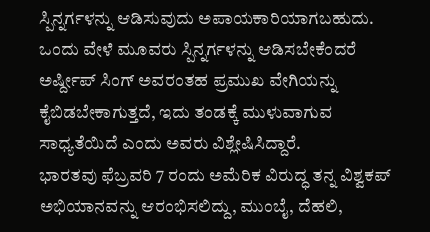ಸ್ಪಿನ್ನರ್ಗಳನ್ನು ಆಡಿಸುವುದು ಅಪಾಯಕಾರಿಯಾಗಬಹುದು. ಒಂದು ವೇಳೆ ಮೂವರು ಸ್ಪಿನ್ನರ್ಗಳನ್ನು ಆಡಿಸಬೇಕೆಂದರೆ ಅರ್ಷ್ದೀಪ್ ಸಿಂಗ್ ಅವರಂತಹ ಪ್ರಮುಖ ವೇಗಿಯನ್ನು ಕೈಬಿಡಬೇಕಾಗುತ್ತದೆ, ಇದು ತಂಡಕ್ಕೆ ಮುಳುವಾಗುವ ಸಾಧ್ಯತೆಯಿದೆ ಎಂದು ಅವರು ವಿಶ್ಲೇಷಿಸಿದ್ದಾರೆ.
ಭಾರತವು ಫೆಬ್ರವರಿ 7 ರಂದು ಅಮೆರಿಕ ವಿರುದ್ಧ ತನ್ನ ವಿಶ್ವಕಪ್ ಅಭಿಯಾನವನ್ನು ಆರಂಭಿಸಲಿದ್ದು, ಮುಂಬೈ, ದೆಹಲಿ,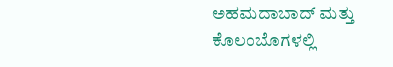ಅಹಮದಾಬಾದ್ ಮತ್ತು ಕೊಲಂಬೊಗಳಲ್ಲಿ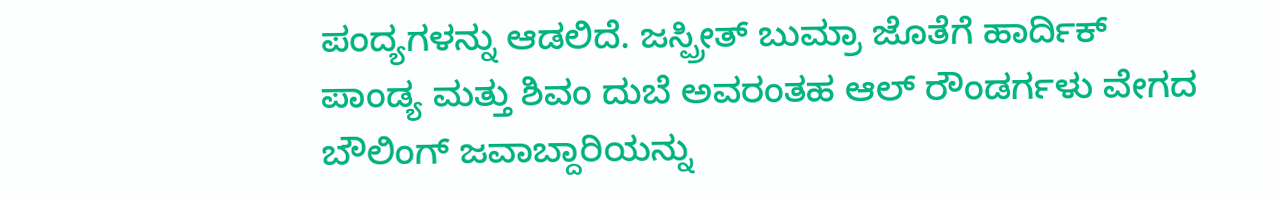ಪಂದ್ಯಗಳನ್ನು ಆಡಲಿದೆ. ಜಸ್ಪ್ರೀತ್ ಬುಮ್ರಾ ಜೊತೆಗೆ ಹಾರ್ದಿಕ್ ಪಾಂಡ್ಯ ಮತ್ತು ಶಿವಂ ದುಬೆ ಅವರಂತಹ ಆಲ್ ರೌಂಡರ್ಗಳು ವೇಗದ ಬೌಲಿಂಗ್ ಜವಾಬ್ದಾರಿಯನ್ನು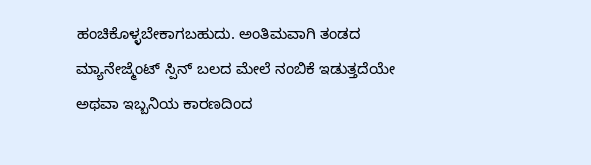ಹಂಚಿಕೊಳ್ಳಬೇಕಾಗಬಹುದು. ಅಂತಿಮವಾಗಿ ತಂಡದ ಮ್ಯಾನೇಜ್ಮೆಂಟ್ ಸ್ಪಿನ್ ಬಲದ ಮೇಲೆ ನಂಬಿಕೆ ಇಡುತ್ತದೆಯೇ ಅಥವಾ ಇಬ್ಬನಿಯ ಕಾರಣದಿಂದ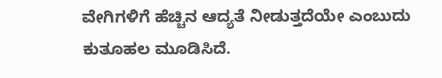ವೇಗಿಗಳಿಗೆ ಹೆಚ್ಚಿನ ಆದ್ಯತೆ ನೀಡುತ್ತದೆಯೇ ಎಂಬುದು ಕುತೂಹಲ ಮೂಡಿಸಿದೆ.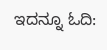ಇದನ್ನೂ ಓದಿ: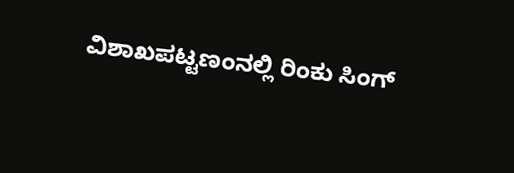ವಿಶಾಖಪಟ್ಟಣಂನಲ್ಲಿ ರಿಂಕು ಸಿಂಗ್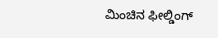ಮಿಂಚಿನ ಫೀಲ್ಡಿಂಗ್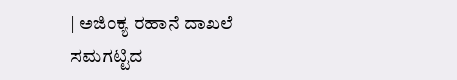| ಅಜಿಂಕ್ಯ ರಹಾನೆ ದಾಖಲೆ ಸಮಗಟ್ಟಿದ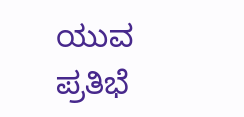ಯುವ ಪ್ರತಿಭೆ